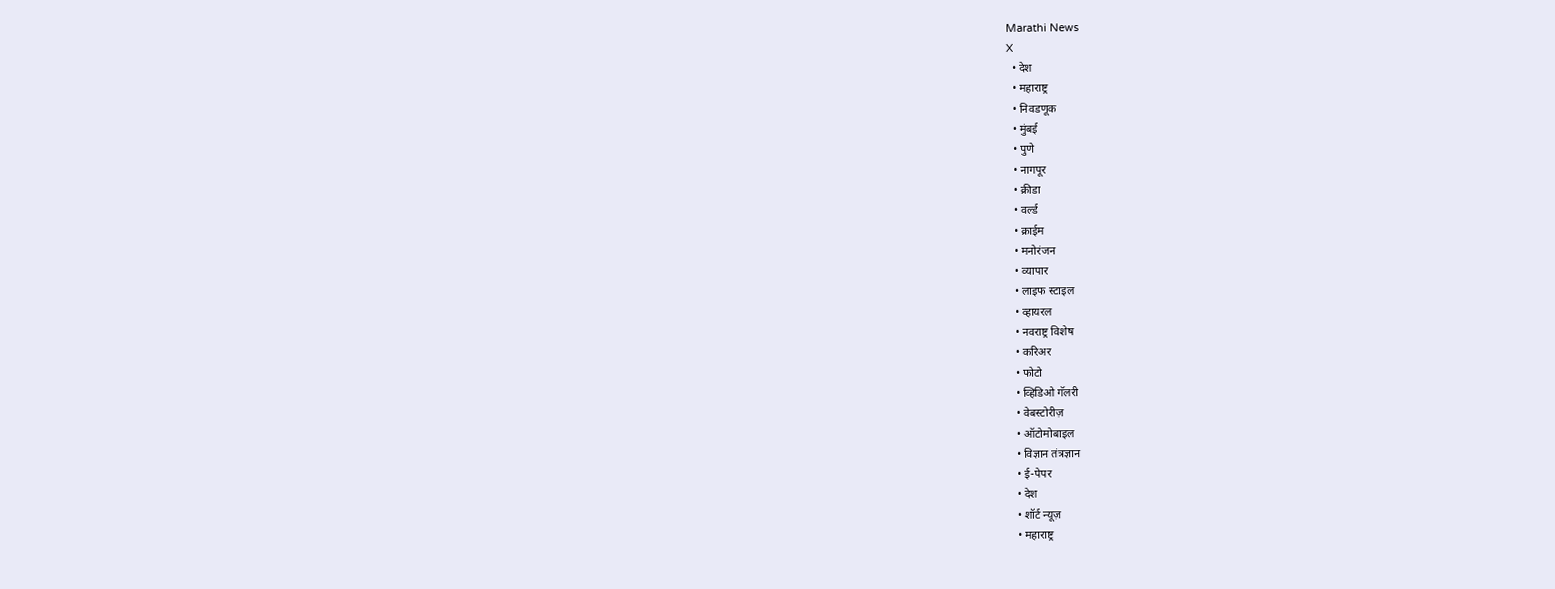Marathi News
X
  • देश
  • महाराष्ट्र
  • निवडणूक
  • मुंबई
  • पुणे
  • नागपूर
  • क्रीडा
  • वर्ल्ड
  • क्राईम
  • मनोरंजन
  • व्यापार
  • लाइफ स्टाइल
  • व्हायरल
  • नवराष्ट्र विशेष
  • करिअर
  • फोटो
  • व्हिडिओ गॅलरी
  • वेबस्टोरीज़
  • ऑटोमोबाइल
  • विज्ञान तंत्रज्ञान
  • ई-पेपर
  • देश
  • शॉर्ट न्यूज़
  • महाराष्ट्र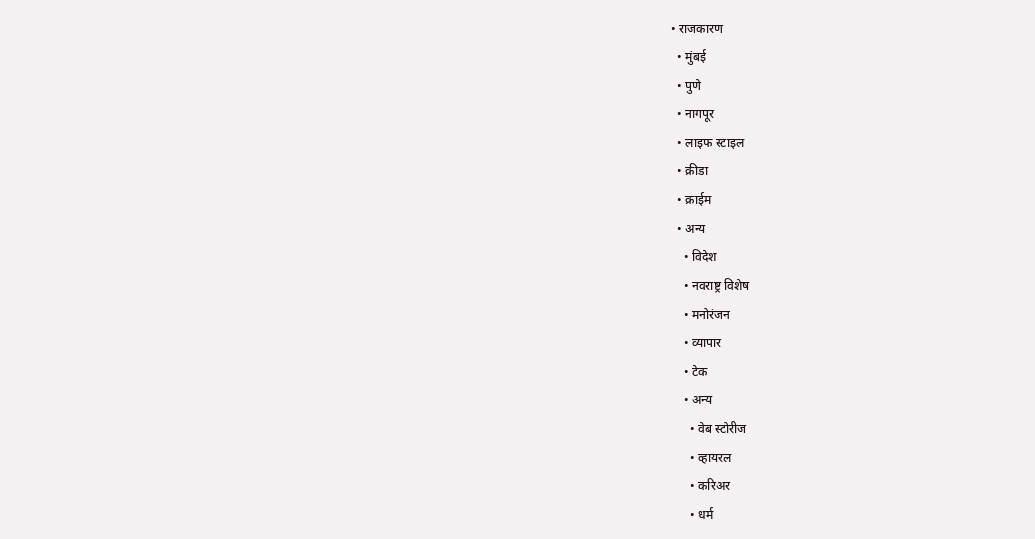• राजकारण
  • मुंबई
  • पुणे
  • नागपूर
  • लाइफ स्टाइल
  • क्रीडा
  • क्राईम
  • अन्य
    • विदेश
    • नवराष्ट्र विशेष
    • मनोरंजन
    • व्यापार
    • टेक
    • अन्य
      • वेब स्टोरीज
      • व्हायरल
      • करिअर
      • धर्म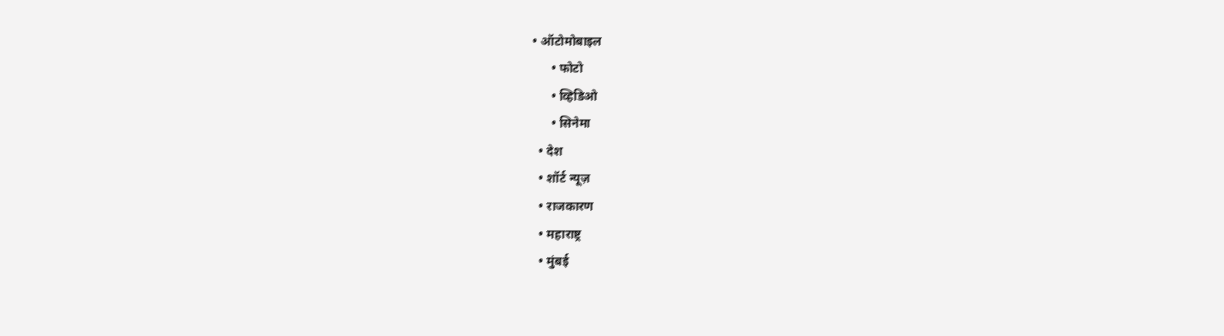• ऑटोमोबाइल
      • फोटो
      • व्हिडिओ
      • सिनेमा
  • देश
  • शॉर्ट न्यूज़
  • राजकारण
  • महाराष्ट्र
  • मुंबई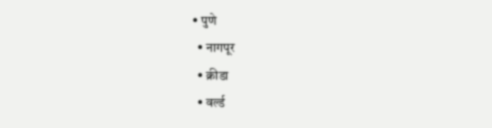• पुणे
  • नागपूर
  • क्रीडा
  • वर्ल्ड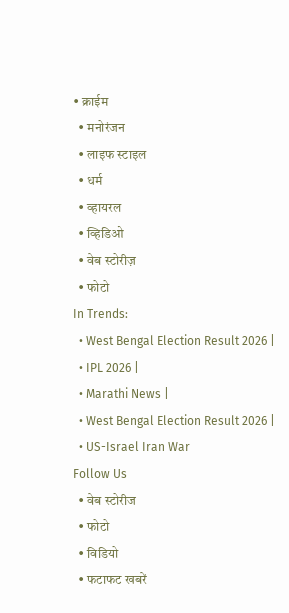• क्राईम
  • मनोरंजन
  • लाइफ स्टाइल
  • धर्म
  • व्हायरल
  • व्हिडिओ
  • वेब स्टोरीज़
  • फोटो
In Trends:
  • West Bengal Election Result 2026 |
  • IPL 2026 |
  • Marathi News |
  • West Bengal Election Result 2026 |
  • US-Israel Iran War
Follow Us
  • वेब स्टोरीज
  • फोटो
  • विडियो
  • फटाफट खबरें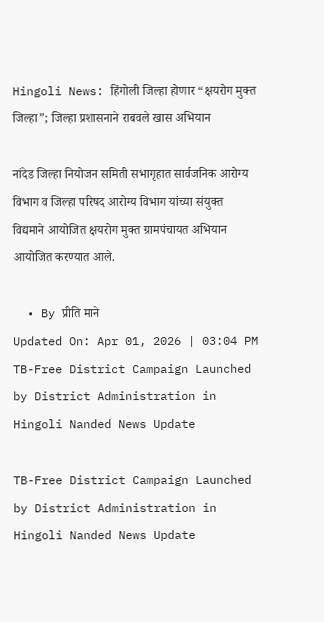Hingoli News: हिंगोली जिल्हा होणार “क्षयरोग मुक्त जिल्हा”; जिल्हा प्रशासनाने राबवले खास अभियान

नांदेड जिल्हा नियोजन समिती सभागृहात सार्वजनिक आरोग्य विभाग व जिल्हा परिषद आरोग्य विभाग यांच्या संयुक्त विद्यमाने आयोजित क्षयरोग मुक्त ग्रामपंचायत अभियान आयोजित करण्यात आले.

  • By प्रीति माने
Updated On: Apr 01, 2026 | 03:04 PM
TB-Free District Campaign Launched by District Administration in Hingoli Nanded News Update

TB-Free District Campaign Launched by District Administration in Hingoli Nanded News Update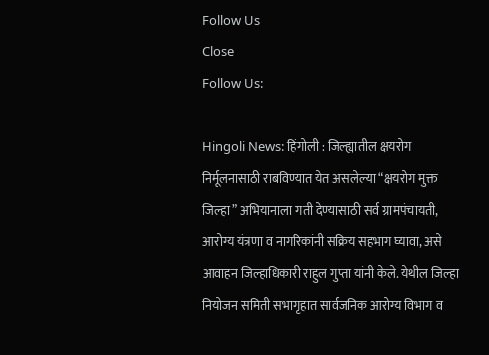Follow Us
Close
Follow Us:

Hingoli News: हिंगोली : जिल्ह्यातील क्षयरोग निर्मूलनासाठी राबविण्यात येत असलेल्या “क्षयरोग मुक्त जिल्हा” अभियानाला गती देण्यासाठी सर्व ग्रामपंचायती, आरोग्य यंत्रणा व नागरिकांनी सक्रिय सहभाग घ्यावा, असे आवाहन जिल्हाधिकारी राहुल गुप्ता यांनी केले. येथील जिल्हा नियोजन समिती सभागृहात सार्वजनिक आरोग्य विभाग व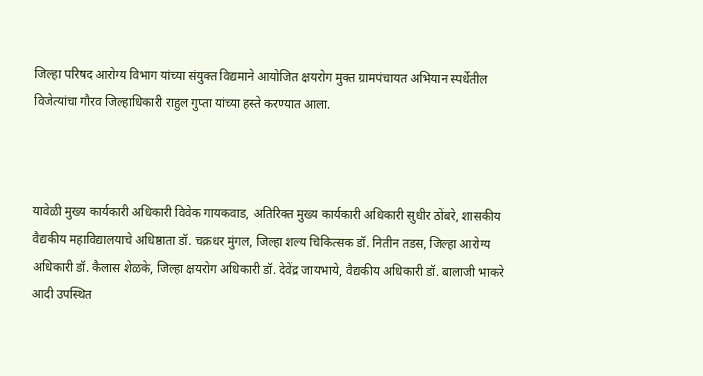जिल्हा परिषद आरोग्य विभाग यांच्या संयुक्त विद्यमाने आयोजित क्षयरोग मुक्त ग्रामपंचायत अभियान स्पर्धेतील विजेत्यांचा गौरव जिल्हाधिकारी राहुल गुप्ता यांच्या हस्ते करण्यात आला.



यावेळी मुख्य कार्यकारी अधिकारी विवेक गायकवाड, अतिरिक्त मुख्य कार्यकारी अधिकारी सुधीर ठोंबरे, शासकीय वैद्यकीय महाविद्यालयाचे अधिष्ठाता डॉ. चक्रधर मुंगल, जिल्हा शल्य चिकित्सक डॉ. नितीन तडस, जिल्हा आरोग्य अधिकारी डॉ. कैलास शेळके, जिल्हा क्षयरोग अधिकारी डॉ. देवेंद्र जायभाये, वैद्यकीय अधिकारी डॉ. बालाजी भाकरे आदी उपस्थित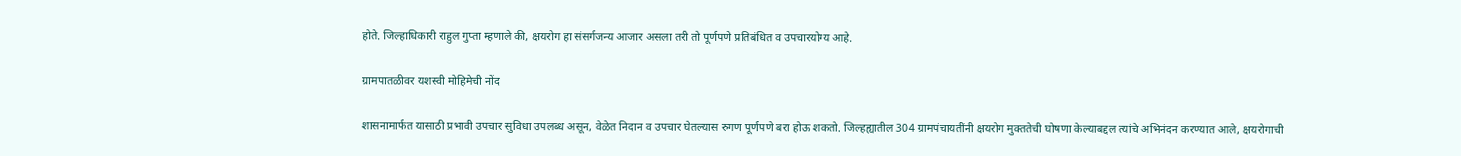होते. जिल्हाधिकारी राहुल गुप्ता म्हणाले की, क्षयरोग हा संसर्गजन्य आजार असला तरी तो पूर्णपणे प्रतिबंधित व उपचारयोग्य आहे.

ग्रामपातळीवर यशस्वी मोहिमेची नोंद

शासनामार्फत यासाठी प्रभावी उपचार सुविधा उपलब्ध असून, वेळेत निदान व उपचार घेतल्यास रुगण पूर्णपणे बरा होऊ शकतो. जिल्हह्यातील 304 ग्रामपंचायतींनी क्षयरोग मुक्ततेची घोषणा केल्याबद्दल त्यांचे अभिनंदन करण्यात आले, क्षयरोगाची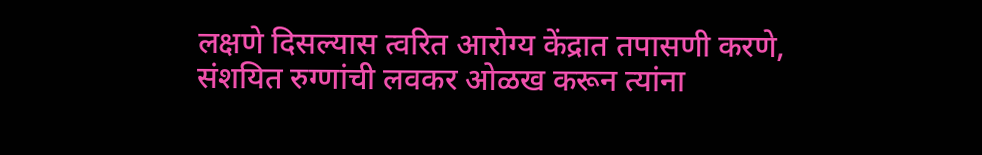लक्षणे दिसल्यास त्वरित आरोग्य केंद्रात तपासणी करणे, संशयित रुग्णांची लवकर ओळख करून त्यांना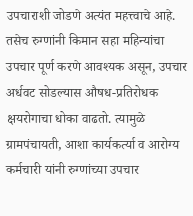उपचाराशी जोडणे अत्यंत महत्त्वाचे आहे. तसेच रुग्णांनी किमान सहा महिन्यांचा उपचार पूर्ण करणे आवश्यक असून, उपचार अर्धवट सोडल्यास औषध-प्रतिरोधक क्षयरोगाचा धोका वाढतो. त्यामुळे ग्रामपंचायती, आशा कार्यकर्त्या व आरोग्य कर्मचारी यांनी रुग्णांच्या उपचार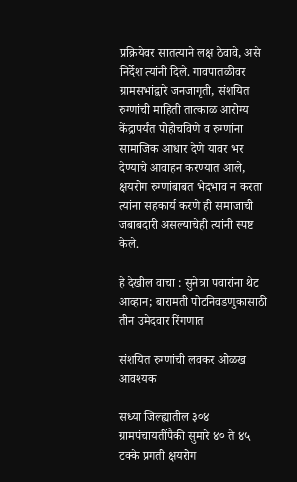प्रक्रियेवर सातत्याने लक्ष ठेवावे, असे निर्देश त्यांनी दिले. गावपातळीवर ग्रामसभांद्वारे जनजागृती, संशयित रुग्णांची माहिती तात्काळ आरोग्य केंद्रापर्यंत पोहोचविणे व रुग्णांना सामाजिक आधार देणे यावर भर देण्याचे आवाहन करण्यात आले, क्षयरोग रुग्णांबाबत भेदभाव न करता त्यांना सहकार्य करणे ही समाजाची जबाबदारी असल्याचेही त्यांनी स्पष्ट केले.

हे देखील वाचा : सुनेत्रा पवारांना थेट आव्हान; बारामती पोटनिवडणुकासाठी तीन उमेदवार रिंगणात

संशयित रुग्णांची लवकर ओळख आवश्यक

सध्या जिल्ह्यातील ३०४ ग्रामपंचायतींपैकी सुमारे ४० ते ४५ टक्के प्रगती क्षयरोग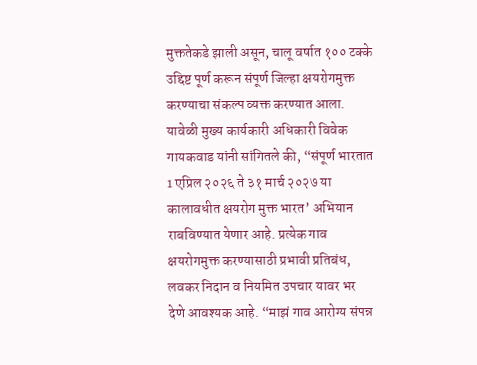मुक्ततेकडे झाली असून, चालू वर्षात १०० टक्के उद्दिष्ट पूर्ण करून संपूर्ण जिल्हा क्षयरोगमुक्त करण्याचा संकल्प व्यक्त करण्यात आला. यावेळी मुख्य कार्यकारी अधिकारी विवेक गायकवाड यांनी सांगितले की, “संपूर्ण भारतात 1 एप्रिल २०२६ ते ३१ मार्च २०२७ या कालावधीत क्षयरोग मुक्त भारत’ अभियान राबविण्यात येणार आहे. प्रत्येक गाव क्षयरोगमुक्त करण्यासाठी प्रभावी प्रतिबंध, लवकर निदान व नियमित उपचार यावर भर देणे आवश्यक आहे. “माझं गाव आरोग्य संपन्न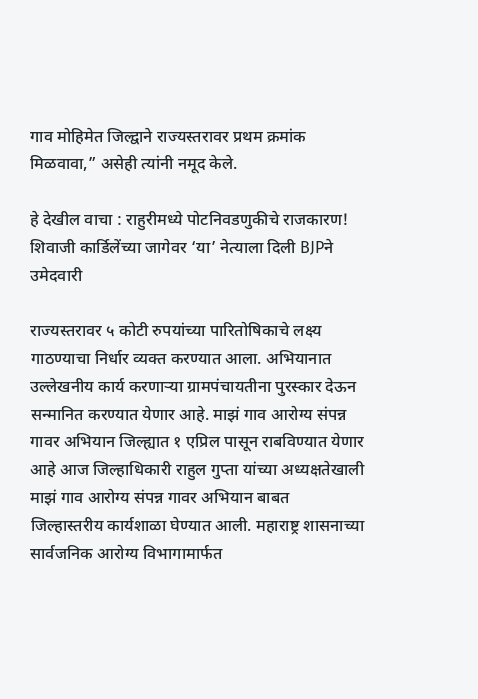गाव मोहिमेत जिल्द्वाने राज्यस्तरावर प्रथम क्रमांक मिळवावा,” असेही त्यांनी नमूद केले.

हे देखील वाचा : राहुरीमध्ये पोटनिवडणुकीचे राजकारण! शिवाजी कार्डिलेंच्या जागेवर ‘या’ नेत्याला दिली BJPने उमेदवारी

राज्यस्तरावर ५ कोटी रुपयांच्या पारितोषिकाचे लक्ष्य गाठण्याचा निर्धार व्यक्त करण्यात आला. अभियानात उल्लेखनीय कार्य करणाऱ्या ग्रामपंचायतीना पुरस्कार देऊन सन्मानित करण्यात येणार आहे. माझं गाव आरोग्य संपन्न गावर अभियान जिल्ह्यात १ एप्रिल पासून राबविण्यात येणार आहे आज जिल्हाधिकारी राहुल गुप्ता यांच्या अध्यक्षतेखाली माझं गाव आरोग्य संपन्न गावर अभियान बाबत जिल्हास्तरीय कार्यशाळा घेण्यात आली. महाराष्ट्र शासनाच्या सार्वजनिक आरोग्य विभागामार्फत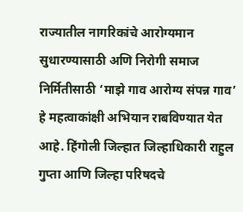राज्यातील नागरिकांचे आरोग्यमान सुधारण्यासाठी अणि निरोगी समाज निर्मितीसाठी ‘माझे गाव आरोग्य संपन्न गाव’ हे महत्वाकांक्षी अभियान राबविण्यात येत आहे. हिंगोली जिल्हात जिल्हाधिकारी राहुल गुप्ता आणि जिल्हा परिषदचे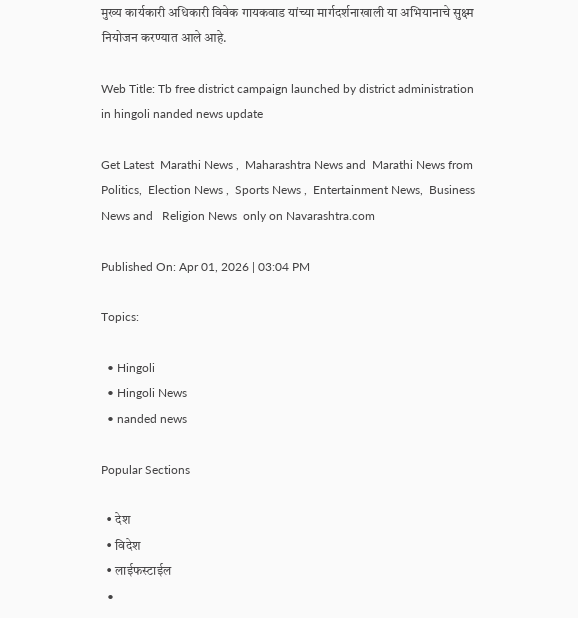मुख्य कार्यकारी अधिकारी विवेक गायकवाड यांच्या मार्गदर्शनाखाली या अभियानाचे सुक्ष्म नियोजन करण्यात आले आहे.

Web Title: Tb free district campaign launched by district administration in hingoli nanded news update

Get Latest  Marathi News ,  Maharashtra News and  Marathi News from Politics,  Election News ,  Sports News ,  Entertainment News,  Business News and   Religion News  only on Navarashtra.com

Published On: Apr 01, 2026 | 03:04 PM

Topics:

  • Hingoli
  • Hingoli News
  • nanded news

Popular Sections

  • देश
  • विदेश
  • लाईफस्टाईल
  •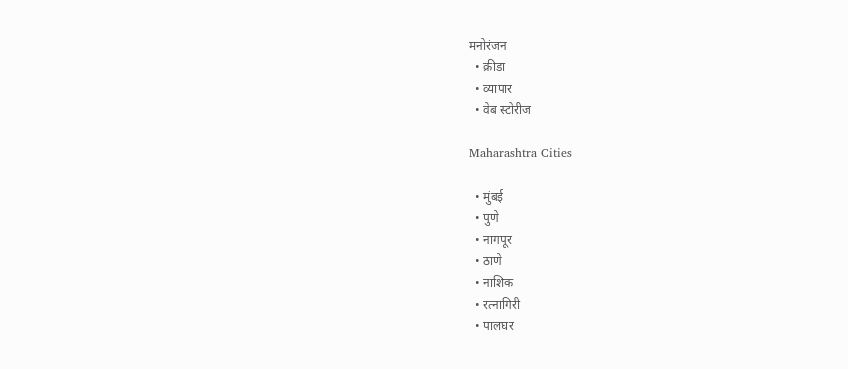मनोरंजन
  • क्रीडा
  • व्यापार
  • वेब स्टोरीज

Maharashtra Cities

  • मुंबई
  • पुणे
  • नागपूर
  • ठाणे
  • नाशिक
  • रत्नागिरी
  • पालघर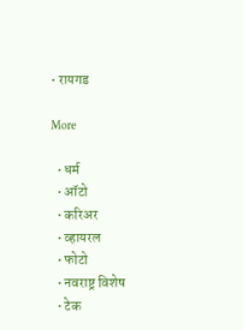• रायगड

More

  • धर्म
  • ऑटो
  • करिअर
  • व्हायरल
  • फोटो
  • नवराष्ट्र विशेष
  • टेक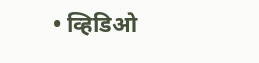• व्हिडिओ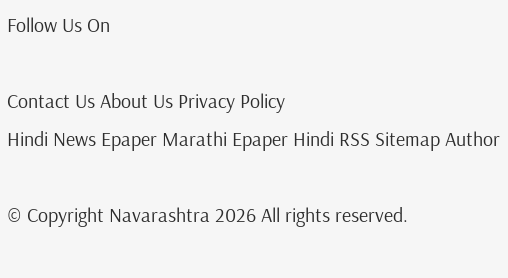Follow Us On

Contact Us About Us Privacy Policy
Hindi News Epaper Marathi Epaper Hindi RSS Sitemap Author

© Copyright Navarashtra 2026 All rights reserved.